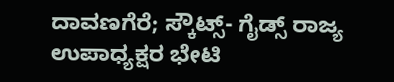ದಾವಣಗೆರೆ; ಸ್ಕೌಟ್ಸ್- ಗೈಡ್ಸ್ ರಾಜ್ಯ ಉಪಾಧ್ಯಕ್ಷರ ಭೇಟಿ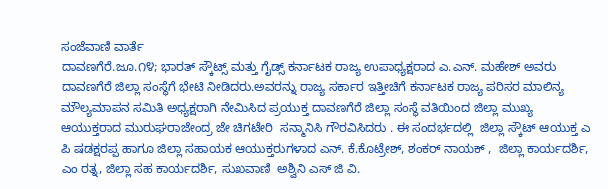ಸಂಜೆವಾಣಿ ವಾರ್ತೆ
ದಾವಣಗೆರೆ.ಜೂ.೧೪; ಭಾರತ್ ಸ್ಕೌಟ್ಸ್ ಮತ್ತು ಗೈಡ್ಸ್ ಕರ್ನಾಟಕ ರಾಜ್ಯ ಉಪಾಧ್ಯಕ್ಷರಾದ ಎ.ಎನ್. ಮಹೇಶ್ ಅವರು ದಾವಣಗೆರೆ ಜಿಲ್ಲಾ ಸಂಸ್ಥೆಗೆ ಭೇಟಿ ನೀಡಿದರು.ಅವರನ್ನು ರಾಜ್ಯ ಸರ್ಕಾರ ಇತ್ತೀಚಿಗೆ ಕರ್ನಾಟಕ ರಾಜ್ಯ ಪರಿಸರ ಮಾಲಿನ್ಯ ಮೌಲ್ಯಮಾಪನ ಸಮಿತಿ ಅಧ್ಯಕ್ಷರಾಗಿ ನೇಮಿಸಿದ ಪ್ರಯುಕ್ತ ದಾವಣಗೆರೆ ಜಿಲ್ಲಾ ಸಂಸ್ಥೆ ವತಿಯಿಂದ ಜಿಲ್ಲಾ ಮುಖ್ಯ ಆಯುಕ್ತರಾದ ಮುರುಘರಾಜೇಂದ್ರ ಜೇ ಚಿಗಟೇರಿ  ಸನ್ಮಾನಿಸಿ ಗೌರವಿಸಿದರು . ಈ ಸಂದರ್ಭದಲ್ಲಿ  ಜಿಲ್ಲಾ ಸ್ಕೌಟ್ ಆಯುಕ್ತ ಎ ಪಿ ಷಡಕ್ಷರಪ್ಪ ಹಾಗೂ ಜಿಲ್ಲಾ ಸಹಾಯಕ ಆಯುಕ್ತರುಗಳಾದ ಎನ್. ಕೆ.ಕೊಟ್ರೇಶ್, ಶಂಕರ್ ನಾಯಕ್ ,  ಜಿಲ್ಲಾ ಕಾರ್ಯದರ್ಶಿ, ಎಂ ರತ್ನ, ಜಿಲ್ಲಾ ಸಹ ಕಾರ್ಯದರ್ಶಿ, ಸುಖವಾಣಿ  ಅಶ್ವಿನಿ ಎಸ್ ಜಿ ವಿ.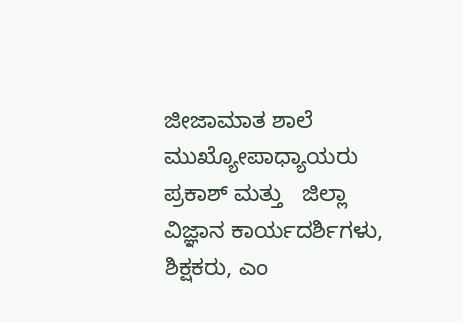ಜೀಜಾಮಾತ ಶಾಲೆ ಮುಖ್ಯೋಪಾಧ್ಯಾಯರು  ಪ್ರಕಾಶ್ ಮತ್ತು   ಜಿಲ್ಲಾ ವಿಜ್ಞಾನ ಕಾರ್ಯದರ್ಶಿಗಳು,  ಶಿಕ್ಷಕರು, ಎಂ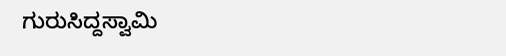ಗುರುಸಿದ್ದಸ್ವಾಮಿ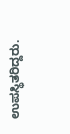ಉಪಸ್ಥಿತರಿದ್ದರು.